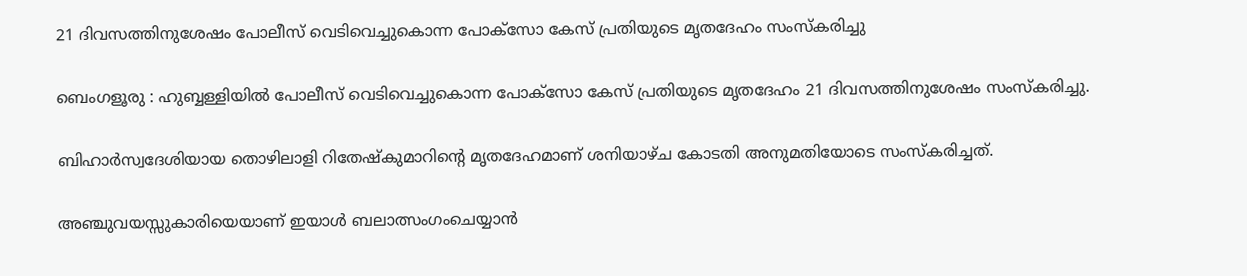21 ദിവസത്തിനുശേഷം പോലീസ് വെടിവെച്ചുകൊന്ന പോക്സോ കേസ് പ്രതിയുടെ മൃതദേഹം സംസ്കരിച്ചു

ബെംഗളൂരു : ഹുബ്ബള്ളിയിൽ പോലീസ് വെടിവെച്ചുകൊന്ന പോക്സോ കേസ് പ്രതിയുടെ മൃതദേഹം 21 ദിവസത്തിനുശേഷം സംസ്കരിച്ചു.

ബിഹാർസ്വദേശിയായ തൊഴിലാളി റിതേഷ്‌കുമാറിന്റെ മൃതദേഹമാണ് ശനിയാഴ്ച കോടതി അനുമതിയോടെ സംസ്കരിച്ചത്.

അഞ്ചുവയസ്സുകാരിയെയാണ് ഇയാൾ ബലാത്സംഗംചെയ്യാൻ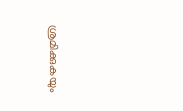ശ്രമിക്കുകയും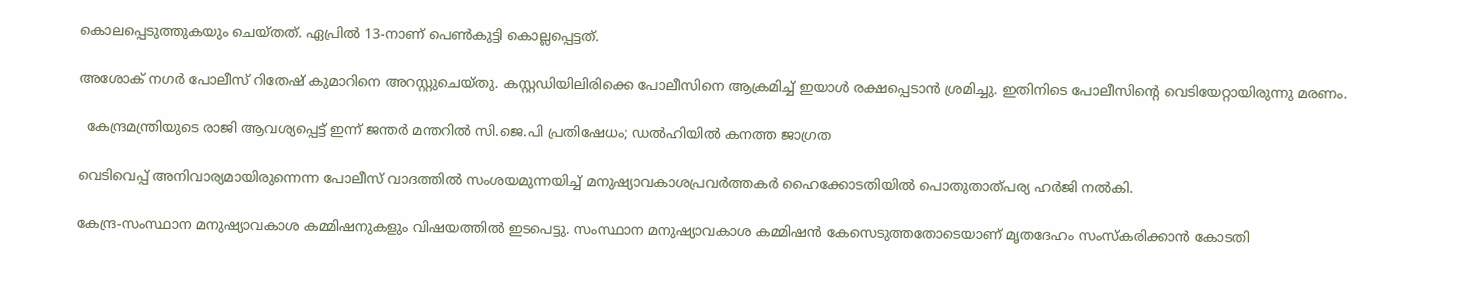കൊലപ്പെടുത്തുകയും ചെയ്തത്. ഏപ്രിൽ 13-നാണ് പെൺകുട്ടി കൊല്ലപ്പെട്ടത്.

അശോക് നഗർ പോലീസ് റിതേഷ് കുമാറിനെ അറസ്റ്റുചെയ്തു. കസ്റ്റഡിയിലിരിക്കെ പോലീസിനെ ആക്രമിച്ച് ഇയാൾ രക്ഷപ്പെടാൻ ശ്രമിച്ചു. ഇതിനിടെ പോലീസിന്റെ വെടിയേറ്റായിരുന്നു മരണം.

  കേന്ദ്രമന്ത്രിയുടെ രാജി ആവശ്യപ്പെട്ട് ഇന്ന് ജന്തർ മന്തറിൽ സി.ജെ.പി പ്രതിഷേധം; ഡൽഹിയിൽ കനത്ത ജാഗ്രത

വെടിവെപ്പ് അനിവാര്യമായിരുന്നെന്ന പോലീസ് വാദത്തിൽ സംശയമുന്നയിച്ച് മനുഷ്യാവകാശപ്രവർത്തകർ ഹൈക്കോടതിയിൽ പൊതുതാത്പര്യ ഹർജി നൽകി.

കേന്ദ്ര-സംസ്ഥാന മനുഷ്യാവകാശ കമ്മിഷനുകളും വിഷയത്തിൽ ഇടപെട്ടു. സംസ്ഥാന മനുഷ്യാവകാശ കമ്മിഷൻ കേസെടുത്തതോടെയാണ് മൃതദേഹം സംസ്കരിക്കാൻ കോടതി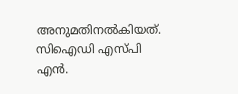അനുമതിനൽകിയത്. സിഐഡി എസ്‌പി എൻ.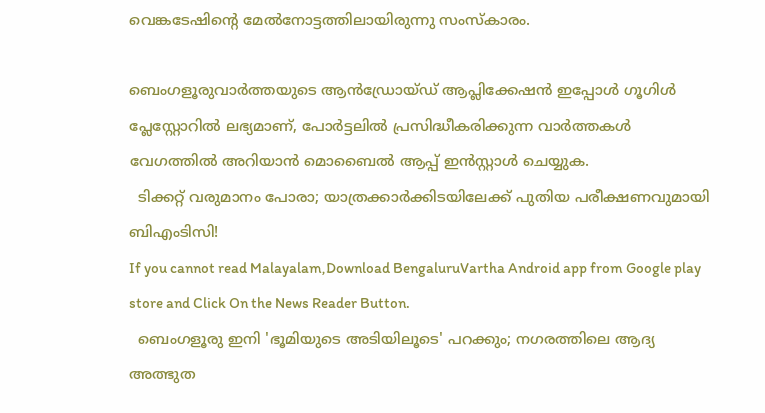വെങ്കടേഷിന്റെ മേൽനോട്ടത്തിലായിരുന്നു സംസ്കാരം.

ബെംഗളൂരുവാർത്തയുടെ ആൻഡ്രോയ്ഡ് ആപ്ലിക്കേഷൻ ഇപ്പോൾ ഗൂഗിൾ പ്ലേസ്റ്റോറിൽ ലഭ്യമാണ്, പോർട്ടലിൽ പ്രസിദ്ധീകരിക്കുന്ന വാർത്തകൾ വേഗത്തിൽ അറിയാൻ മൊബൈൽ ആപ്പ് ഇൻസ്റ്റാൾ ചെയ്യുക.
  ടിക്കറ്റ് വരുമാനം പോരാ; യാത്രക്കാർക്കിടയിലേക്ക് പുതിയ പരീക്ഷണവുമായി ബിഎംടിസി!
If you cannot read Malayalam,Download BengaluruVartha Android app from Google play store and Click On the News Reader Button.
  ബെംഗളൂരു ഇനി 'ഭൂമിയുടെ അടിയിലൂടെ' പറക്കും; നഗരത്തിലെ ആദ്യ അത്ഭുത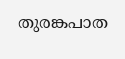തുരങ്കപാത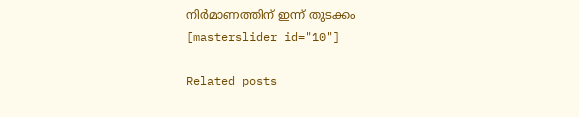നിർമാണത്തിന് ഇന്ന് തുടക്കം
[masterslider id="10"]

Related posts